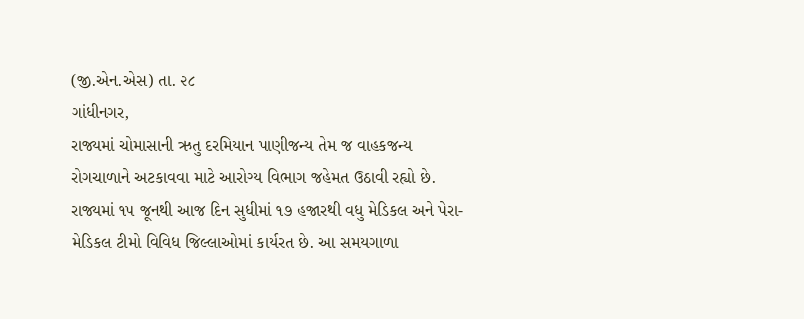(જી.એન.એસ) તા. ૨૮
ગાંધીનગર,
રાજ્યમાં ચોમાસાની ઋતુ દરમિયાન પાણીજન્ય તેમ જ વાહકજન્ય રોગચાળાને અટકાવવા માટે આરોગ્ય વિભાગ જહેમત ઉઠાવી રહ્યો છે. રાજ્યમાં ૧૫ જૂનથી આજ દિન સુધીમાં ૧૭ હજારથી વધુ મેડિકલ અને પેરા-મેડિકલ ટીમો વિવિધ જિલ્લાઓમાં કાર્યરત છે. આ સમયગાળા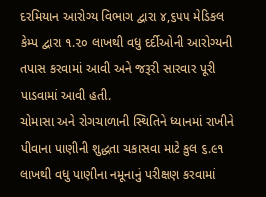દરમિયાન આરોગ્ય વિભાગ દ્વારા ૪,૬૫૫ મેડિકલ કેમ્પ દ્વારા ૧.૨૦ લાખથી વધુ દર્દીઓની આરોગ્યની તપાસ કરવામાં આવી અને જરૂરી સારવાર પૂરી પાડવામાં આવી હતી.
ચોમાસા અને રોગચાળાની સ્થિતિને ધ્યાનમાં રાખીને પીવાના પાણીની શુદ્ધતા ચકાસવા માટે કુલ ૬.૯૧ લાખથી વધુ પાણીના નમૂનાનું પરીક્ષણ કરવામાં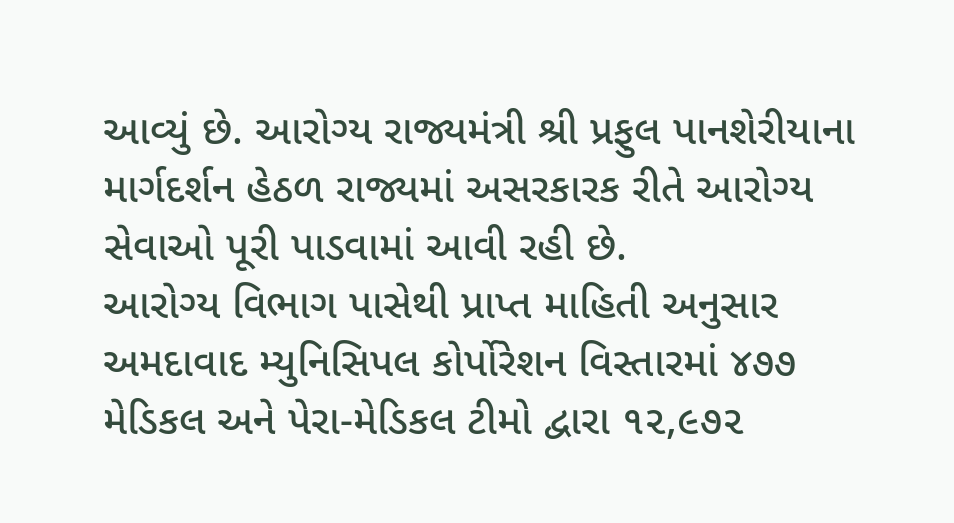આવ્યું છે. આરોગ્ય રાજ્યમંત્રી શ્રી પ્રફુલ પાનશેરીયાના માર્ગદર્શન હેઠળ રાજ્યમાં અસરકારક રીતે આરોગ્ય સેવાઓ પૂરી પાડવામાં આવી રહી છે.
આરોગ્ય વિભાગ પાસેથી પ્રાપ્ત માહિતી અનુસાર અમદાવાદ મ્યુનિસિપલ કોર્પોરેશન વિસ્તારમાં ૪૭૭ મેડિકલ અને પેરા-મેડિકલ ટીમો દ્વારા ૧૨,૯૭૨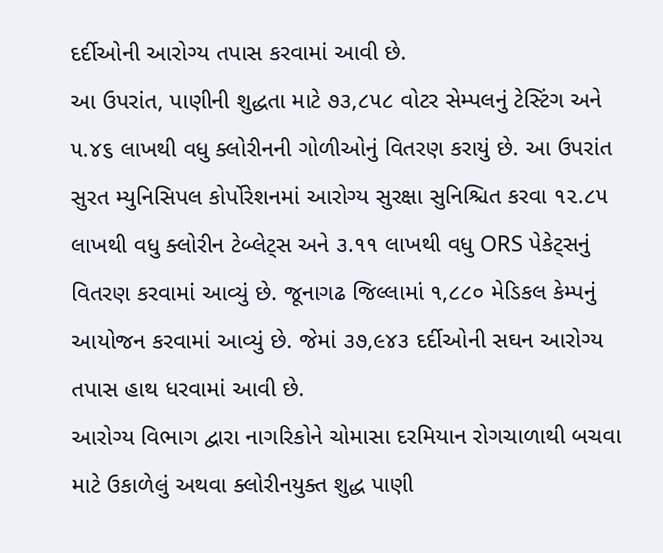દર્દીઓની આરોગ્ય તપાસ કરવામાં આવી છે.
આ ઉપરાંત, પાણીની શુદ્ધતા માટે ૭૩,૮૫૮ વોટર સેમ્પલનું ટેસ્ટિંગ અને ૫.૪૬ લાખથી વધુ ક્લોરીનની ગોળીઓનું વિતરણ કરાયું છે. આ ઉપરાંત સુરત મ્યુનિસિપલ કોર્પોરેશનમાં આરોગ્ય સુરક્ષા સુનિશ્ચિત કરવા ૧૨.૮૫ લાખથી વધુ ક્લોરીન ટેબ્લેટ્સ અને ૩.૧૧ લાખથી વધુ ORS પેકેટ્સનું વિતરણ કરવામાં આવ્યું છે. જૂનાગઢ જિલ્લામાં ૧,૮૮૦ મેડિકલ કેમ્પનું આયોજન કરવામાં આવ્યું છે. જેમાં ૩૭,૯૪૩ દર્દીઓની સઘન આરોગ્ય તપાસ હાથ ધરવામાં આવી છે.
આરોગ્ય વિભાગ દ્વારા નાગરિકોને ચોમાસા દરમિયાન રોગચાળાથી બચવા માટે ઉકાળેલું અથવા ક્લોરીનયુક્ત શુદ્ધ પાણી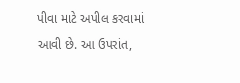પીવા માટે અપીલ કરવામાં આવી છે. આ ઉપરાંત,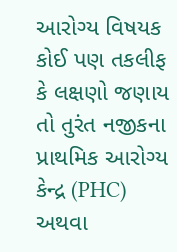આરોગ્ય વિષયક કોઈ પણ તકલીફ કે લક્ષણો જણાય તો તુરંત નજીકના પ્રાથમિક આરોગ્ય કેન્દ્ર (PHC) અથવા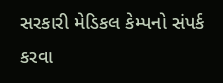સરકારી મેડિકલ કેમ્પનો સંપર્ક કરવા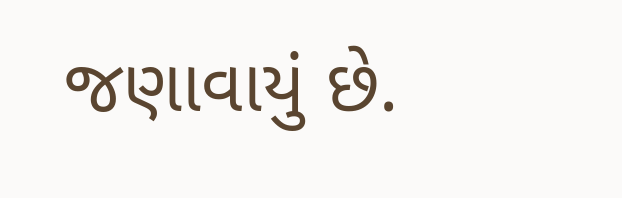જણાવાયું છે.